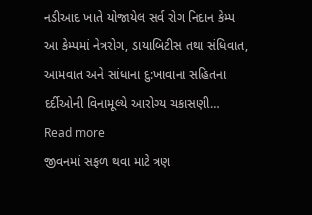નડીઆદ ખાતે યોજાયેલ સર્વ રોગ નિદાન કેમ્પ આ કેમ્પમાં નેત્રરોગ, ડાયાબિટીસ તથા સંધિવાત, આમવાત અને સાંધાના દુ:ખાવાના સહિતના દર્દીઓની વિનામૂલ્યે આરોગ્ય ચકાસણી… Read more
જીવનમાં સફળ થવા માટે ત્રણ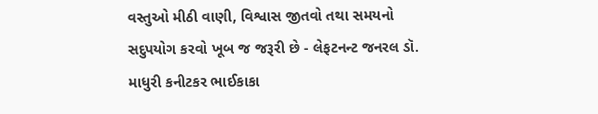વસ્તુઓ મીઠી વાણી, વિશ્વાસ જીતવો તથા સમયનો સદુપયોગ કરવો ખૂબ જ જરૂરી છે - લેફટનન્ટ જનરલ ડૉ. માધુરી કનીટકર ભાઈકાકા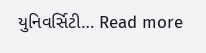યુનિવર્સિટી… Read more